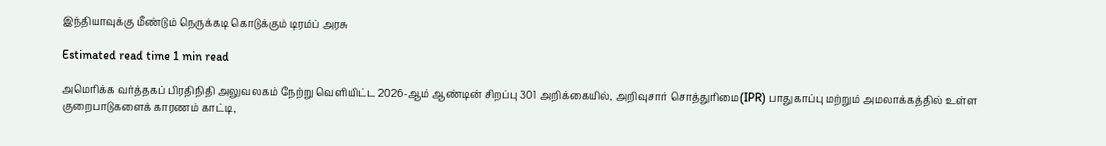இந்தியாவுக்கு மீண்டும் நெருக்கடி கொடுக்கும் டிரம்ப் அரசு

Estimated read time 1 min read

அமெரிக்க வர்த்தகப் பிரதிநிதி அலுவலகம் நேற்று வெளியிட்ட 2026-ஆம் ஆண்டின் சிறப்பு 301 அறிக்கையில், அறிவுசார் சொத்துரிமை(IPR) பாதுகாப்பு மற்றும் அமலாக்கத்தில் உள்ள குறைபாடுகளைக் காரணம் காட்டி,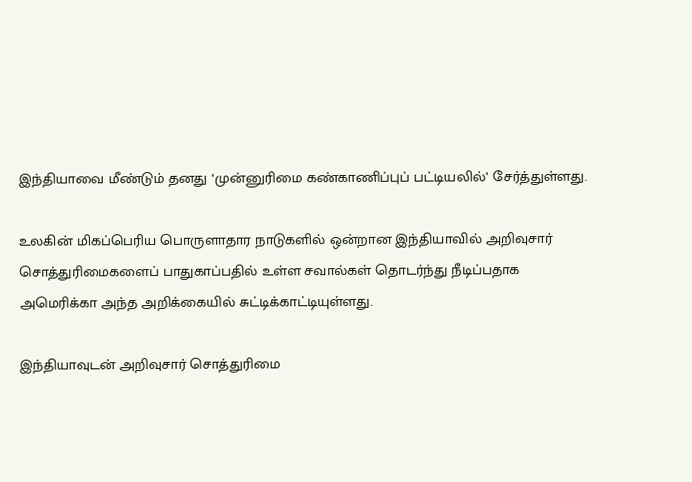இந்தியாவை மீண்டும் தனது ‘முன்னுரிமை கண்காணிப்புப் பட்டியலில்’ சேர்த்துள்ளது.

உலகின் மிகப்பெரிய பொருளாதார நாடுகளில் ஒன்றான இந்தியாவில் அறிவுசார் சொத்துரிமைகளைப் பாதுகாப்பதில் உள்ள சவால்கள் தொடர்ந்து நீடிப்பதாக அமெரிக்கா அந்த அறிக்கையில் சுட்டிக்காட்டியுள்ளது.

இந்தியாவுடன் அறிவுசார் சொத்துரிமை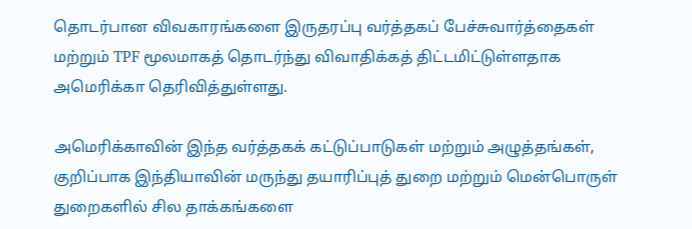தொடர்பான விவகாரங்களை இருதரப்பு வர்த்தகப் பேச்சுவார்த்தைகள் மற்றும் TPF மூலமாகத் தொடர்ந்து விவாதிக்கத் திட்டமிட்டுள்ளதாக அமெரிக்கா தெரிவித்துள்ளது.

அமெரிக்காவின் இந்த வர்த்தகக் கட்டுப்பாடுகள் மற்றும் அழுத்தங்கள், குறிப்பாக இந்தியாவின் மருந்து தயாரிப்புத் துறை மற்றும் மென்பொருள் துறைகளில் சில தாக்கங்களை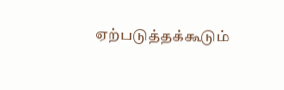ஏற்படுத்தக்கூடும்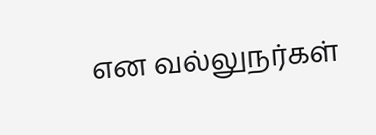என வல்லுநர்கள்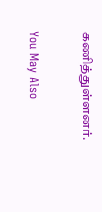கணித்துள்ளனர்.

You May Also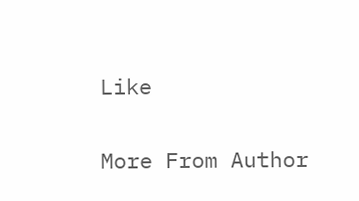Like

More From Author